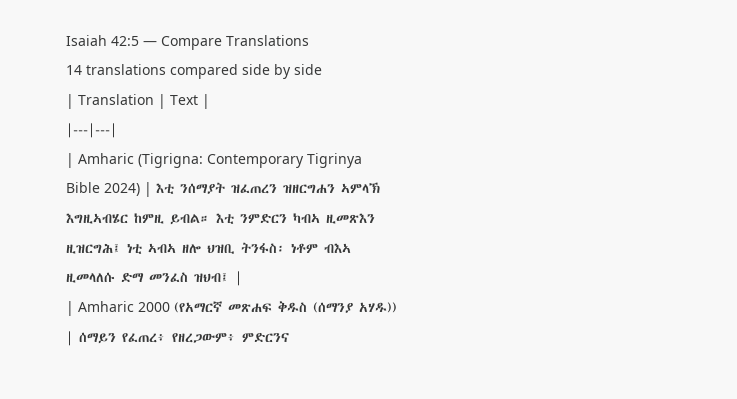Isaiah 42:5 — Compare Translations
14 translations compared side by side
| Translation | Text |
|---|---|
| Amharic (Tigrigna: Contemporary Tigrinya Bible 2024) | እቲ ንሰማያት ዝፈጠረን ዝዘርግሐን ኣምላኽ እግዚኣብሄር ከምዚ ይብል። እቲ ንምድርን ካብኣ ዚመጽእን ዚዝርግሕ፤ ነቲ ኣብኣ ዘሎ ህዝቢ ትንፋስ፡ ነቶም ብእኣ ዚመላለሱ ድማ መንፈስ ዝህብ፤ |
| Amharic 2000 (የአማርኛ መጽሐፍ ቅዱስ (ሰማንያ አሃዱ)) | ሰማይን የፈጠረ፥ የዘረጋውም፥ ምድርንና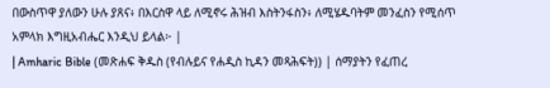በውስጥዋ ያለውን ሁሉ ያጸና፥ በእርስዋ ላይ ለሚኖሩ ሕዝብ እስትንፋስን፥ ለሚሄዱባትም መንፈስን የሚሰጥ አምላክ እግዚአብሔር እንዲህ ይላል፦ |
| Amharic Bible (መጽሐፍ ቅዱስ (የብሉይና የሐዲስ ኪዳን መጻሕፍት)) | ሰማያትን የፈጠረ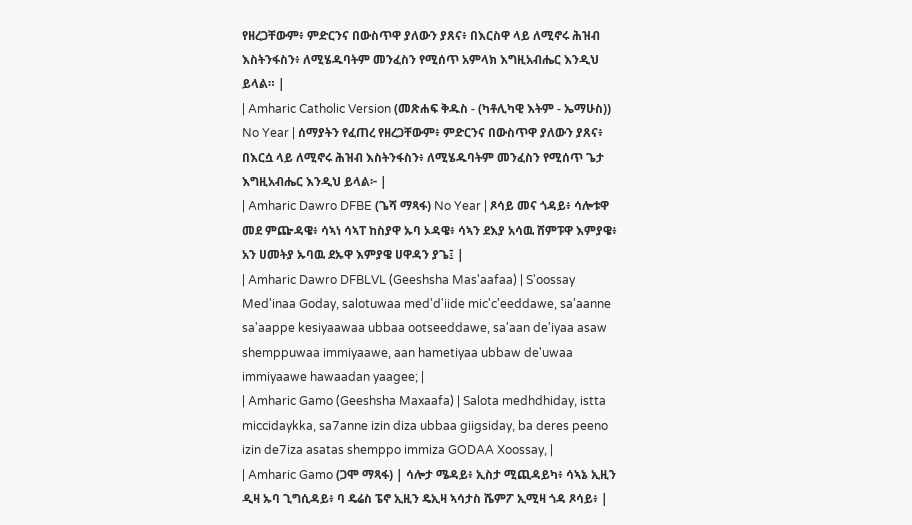የዘረጋቸውም፥ ምድርንና በውስጥዋ ያለውን ያጸና፥ በእርስዋ ላይ ለሚኖሩ ሕዝብ እስትንፋስን፥ ለሚሄዱባትም መንፈስን የሚሰጥ አምላክ እግዚአብሔር እንዲህ ይላል። |
| Amharic Catholic Version (መጽሐፍ ቅዱስ - (ካቶሊካዊ እትም - ኤማሁስ)) No Year | ሰማያትን የፈጠረ የዘረጋቸውም፥ ምድርንና በውስጥዋ ያለውን ያጸና፥ በእርሷ ላይ ለሚኖሩ ሕዝብ እስትንፋስን፥ ለሚሄዱባትም መንፈስን የሚሰጥ ጌታ እግዚአብሔር እንዲህ ይላል፦ |
| Amharic Dawro DFBE (ጌሻ ማጻፋ) No Year | ጾሳይ መና ጎዳይ፥ ሳሎቱዋ መደ ምጬዳዌ፥ ሳኣነ ሳኣፐ ከስያዋ ኡባ ኦዳዌ፥ ሳኣን ደእያ አሳዉ ሸምፑዋ እምያዌ፥ አን ሀመትያ ኡባዉ ደኡዋ እምያዌ ሀዋዳን ያጌ፤ |
| Amharic Dawro DFBLVL (Geeshsha Mas'aafaa) | S'oossay Med'inaa Goday, salotuwaa med'd'iide mic'c'eeddawe, sa'aanne sa'aappe kesiyaawaa ubbaa ootseeddawe, sa'aan de'iyaa asaw shemppuwaa immiyaawe, aan hametiyaa ubbaw de'uwaa immiyaawe hawaadan yaagee; |
| Amharic Gamo (Geeshsha Maxaafa) | Salota medhdhiday, istta miccidaykka, sa7anne izin diza ubbaa giigsiday, ba deres peeno izin de7iza asatas shemppo immiza GODAA Xoossay, |
| Amharic Gamo (ጋሞ ማጻፋ) | ሳሎታ ሜዳይ፥ ኢስታ ሚጪዳይካ፥ ሳኣኔ ኢዚን ዲዛ ኡባ ጊግሲዳይ፥ ባ ዴሬስ ፔኖ ኢዚን ዴኢዛ ኣሳታስ ሼምፖ ኢሚዛ ጎዳ ጾሳይ፥ |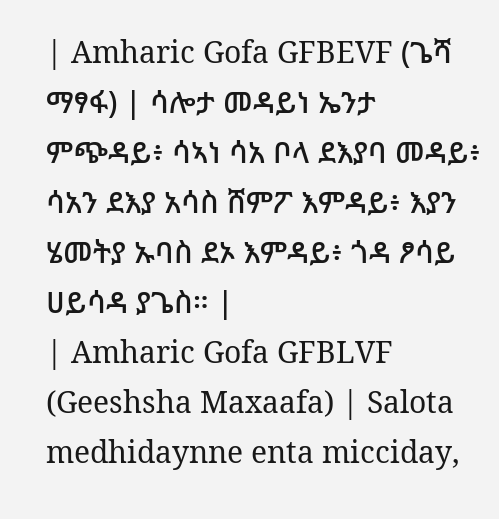| Amharic Gofa GFBEVF (ጌሻ ማፃፋ) | ሳሎታ መዳይነ ኤንታ ምጭዳይ፥ ሳኣነ ሳአ ቦላ ደእያባ መዳይ፥ ሳአን ደእያ አሳስ ሸምፖ እምዳይ፥ እያን ሄመትያ ኡባስ ደኦ እምዳይ፥ ጎዳ ፆሳይ ሀይሳዳ ያጌስ። |
| Amharic Gofa GFBLVF (Geeshsha Maxaafa) | Salota medhidaynne enta micciday,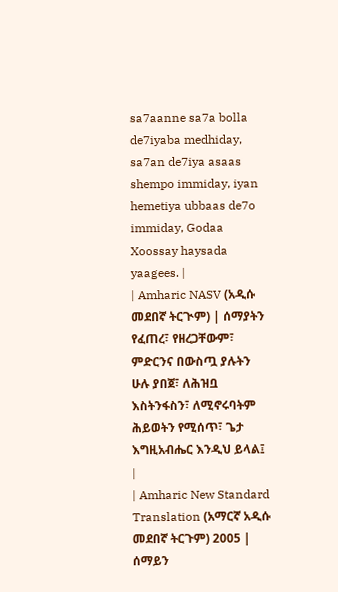sa7aanne sa7a bolla de7iyaba medhiday, sa7an de7iya asaas shempo immiday, iyan hemetiya ubbaas de7o immiday, Godaa Xoossay haysada yaagees. |
| Amharic NASV (አዲሱ መደበኛ ትርጒም) | ሰማያትን የፈጠረ፣ የዘረጋቸውም፣ ምድርንና በውስጧ ያሉትን ሁሉ ያበጀ፣ ለሕዝቧ እስትንፋስን፣ ለሚኖሩባትም ሕይወትን የሚሰጥ፣ ጌታ እግዚአብሔር እንዲህ ይላል፤ |
| Amharic New Standard Translation (አማርኛ አዲሱ መደበኛ ትርጉም) 2005 | ሰማይን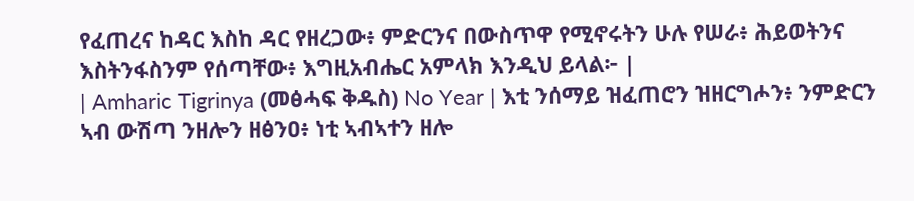የፈጠረና ከዳር እስከ ዳር የዘረጋው፥ ምድርንና በውስጥዋ የሚኖሩትን ሁሉ የሠራ፥ ሕይወትንና እስትንፋስንም የሰጣቸው፥ እግዚአብሔር አምላክ እንዲህ ይላል፦ |
| Amharic Tigrinya (መፅሓፍ ቅዱስ) No Year | እቲ ንሰማይ ዝፈጠሮን ዝዘርግሖን፥ ንምድርን ኣብ ውሽጣ ንዘሎን ዘፅንዐ፥ ነቲ ኣብኣተን ዘሎ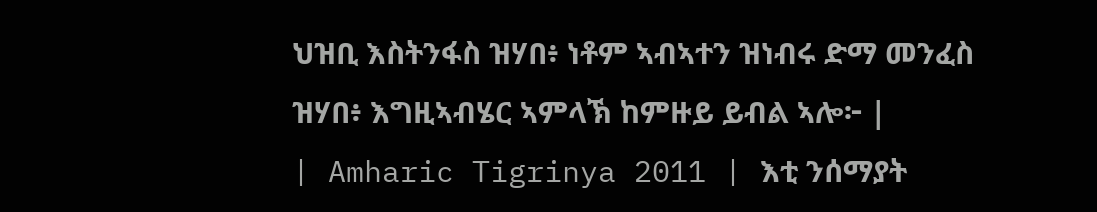ህዝቢ እስትንፋስ ዝሃበ፥ ነቶም ኣብኣተን ዝነብሩ ድማ መንፈስ ዝሃበ፥ እግዚኣብሄር ኣምላኽ ከምዙይ ይብል ኣሎ፦ |
| Amharic Tigrinya 2011 | እቲ ንሰማያት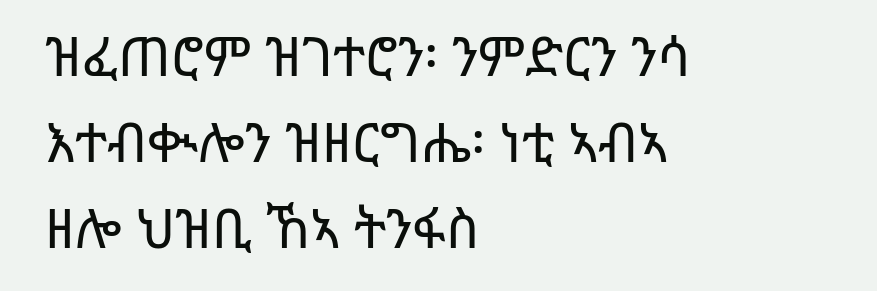ዝፈጠሮም ዝገተሮን፡ ንምድርን ንሳ እተብቊሎን ዝዘርግሔ፡ ነቲ ኣብኣ ዘሎ ህዝቢ ኸኣ ትንፋስ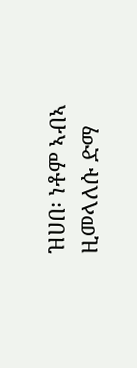ዝሀበ፡ ነቶም ኣብኣ ዚመላለሱ ድማ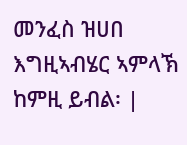መንፈስ ዝሀበ እግዚኣብሄር ኣምላኽ ከምዚ ይብል፡ |